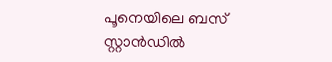പൂനെയിലെ ബസ് സ്റ്റാൻഡിൽ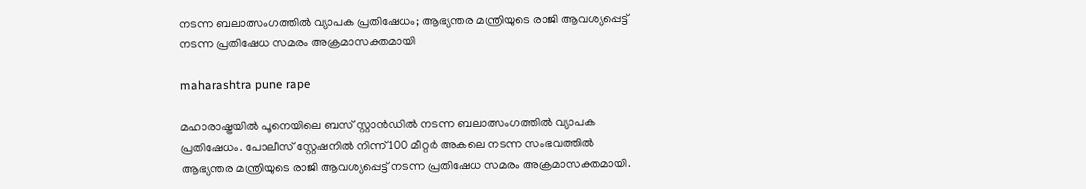നടന്ന ബലാത്സംഗത്തിൽ വ്യാപക പ്രതിഷേധം; ആഭ്യന്തര മന്ത്രിയുടെ രാജി ആവശ്യപ്പെട്ട് നടന്ന പ്രതിഷേധ സമരം അക്രമാസക്തമായി

maharashtra pune rape

മഹാരാഷ്ട്രയിൽ പൂനെയിലെ ബസ് സ്റ്റാൻഡിൽ നടന്ന ബലാത്സംഗത്തിൽ വ്യാപക പ്രതിഷേധം. പോലീസ് സ്റ്റേഷനിൽ നിന്ന് 100 മീറ്റർ അകലെ നടന്ന സംഭവത്തിൽ ആഭ്യന്തര മന്ത്രിയുടെ രാജി ആവശ്യപ്പെട്ട് നടന്ന പ്രതിഷേധ സമരം അക്രമാസക്തമായി.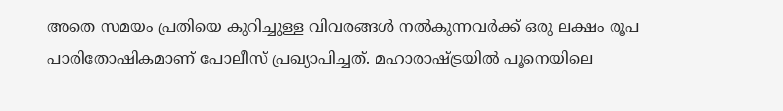അതെ സമയം പ്രതിയെ കുറിച്ചുള്ള വിവരങ്ങൾ നൽകുന്നവർക്ക് ഒരു ലക്ഷം രൂപ പാരിതോഷികമാണ് പോലീസ് പ്രഖ്യാപിച്ചത്. മഹാരാഷ്ട്രയിൽ പൂനെയിലെ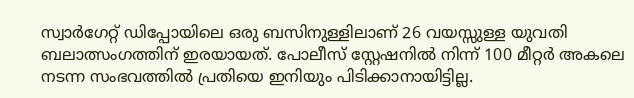സ്വാർഗേറ്റ് ഡിപ്പോയിലെ ഒരു ബസിനുള്ളിലാണ് 26 വയസ്സുള്ള യുവതി ബലാത്സംഗത്തിന് ഇരയായത്. പോലീസ് സ്റ്റേഷനിൽ നിന്ന് 100 മീറ്റർ അകലെ നടന്ന സംഭവത്തിൽ പ്രതിയെ ഇനിയും പിടിക്കാനായിട്ടില്ല.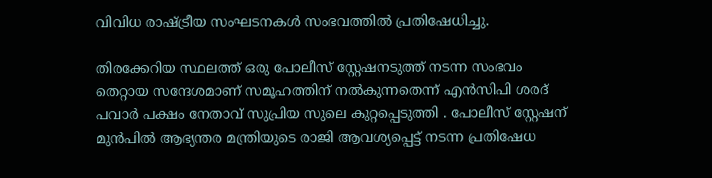വിവിധ രാഷ്ട്രീയ സംഘടനകൾ സംഭവത്തിൽ പ്രതിഷേധിച്ചു.

തിരക്കേറിയ സ്ഥലത്ത് ഒരു പോലീസ് സ്റ്റേഷനടുത്ത് നടന്ന സംഭവം തെറ്റായ സന്ദേശമാണ് സമൂഹത്തിന് നൽകുന്നതെന്ന് എൻസിപി ശരദ് പവാർ പക്ഷം നേതാവ് സുപ്രിയ സുലെ കുറ്റപ്പെടുത്തി . പോലീസ് സ്റ്റേഷന് മുൻപിൽ ആഭ്യന്തര മന്ത്രിയുടെ രാജി ആവശ്യപ്പെട്ട് നടന്ന പ്രതിഷേധ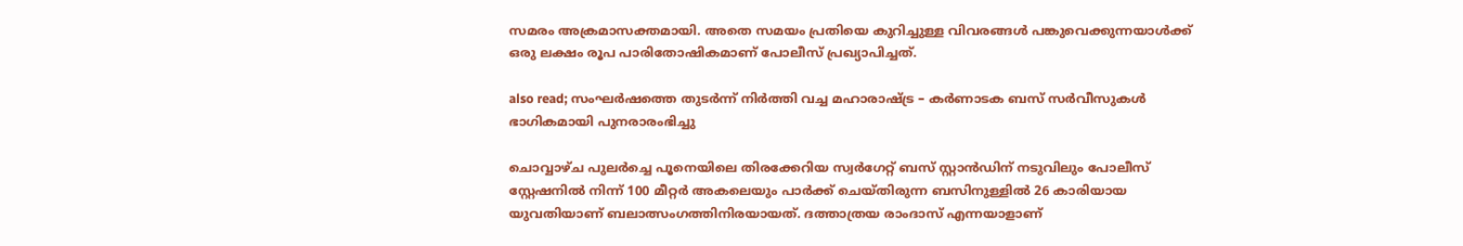സമരം അക്രമാസക്തമായി. അതെ സമയം പ്രതിയെ കുറിച്ചുള്ള വിവരങ്ങൾ പങ്കുവെക്കുന്നയാൾക്ക് ഒരു ലക്ഷം രൂപ പാരിതോഷികമാണ് പോലീസ് പ്രഖ്യാപിച്ചത്.

also read; സംഘർഷത്തെ തുടർന്ന് നിർത്തി വച്ച മഹാരാഷ്ട്ര – കർണാടക ബസ് സർവീസുകൾ ഭാഗികമായി പുനരാരംഭിച്ചു

ചൊവ്വാഴ്ച പുലർച്ചെ പൂനെയിലെ തിരക്കേറിയ സ്വർഗേറ്റ് ബസ് സ്റ്റാൻഡിന് നടുവിലും പോലീസ് സ്റ്റേഷനിൽ നിന്ന് 100 മീറ്റർ അകലെയും പാർക്ക് ചെയ്തിരുന്ന ബസിനുള്ളിൽ 26 കാരിയായ യുവതിയാണ് ബലാത്സംഗത്തിനിരയായത്. ദത്താത്രയ രാംദാസ് എന്നയാളാണ്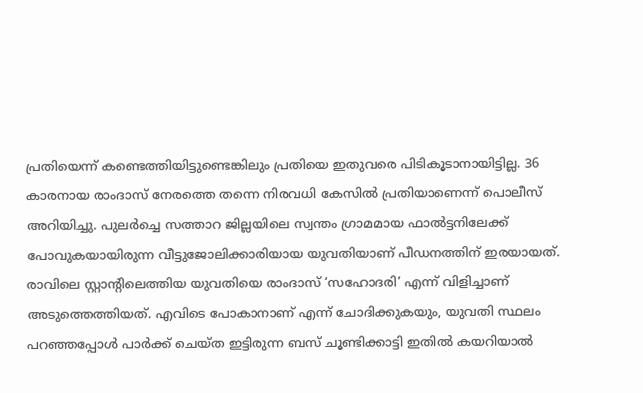പ്രതിയെന്ന് കണ്ടെത്തിയിട്ടുണ്ടെങ്കിലും പ്രതിയെ ഇതുവരെ പിടികൂടാനായിട്ടില്ല. 36 കാരനായ രാംദാസ് നേരത്തെ തന്നെ നിരവധി കേസിൽ പ്രതിയാണെന്ന് പൊലീസ് അറിയിച്ചു. പുലർച്ചെ സത്താറ ജില്ലയിലെ സ്വന്തം ഗ്രാമമായ ഫാൽട്ടനിലേക്ക് പോവുകയായിരുന്ന വീട്ടുജോലിക്കാരിയായ യുവതിയാണ് പീഡനത്തിന് ഇരയായത്. രാവിലെ സ്റ്റാന്റിലെത്തിയ യുവതിയെ രാംദാസ് ‘സഹോദരി’ എന്ന് വിളിച്ചാണ് അടുത്തെത്തിയത്. എവിടെ പോകാനാണ് എന്ന് ചോദിക്കുകയും, യുവതി സ്ഥലം പറഞ്ഞപ്പോൾ പാർക്ക് ചെയ്ത ഇട്ടിരുന്ന ബസ് ചൂണ്ടിക്കാട്ടി ഇതിൽ കയറിയാൽ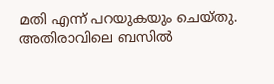മതി എന്ന് പറയുകയും ചെയ്തു. അതിരാവിലെ ബസിൽ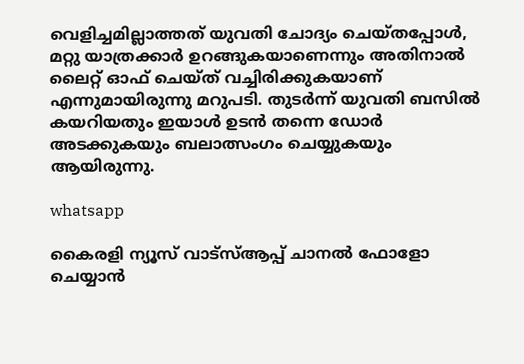വെളിച്ചമില്ലാത്തത് യുവതി ചോദ്യം ചെയ്തപ്പോൾ, മറ്റു യാത്രക്കാർ ഉറങ്ങുകയാണെന്നും അതിനാൽ ലൈറ്റ് ഓഫ് ചെയ്ത് വച്ചിരിക്കുകയാണ് എന്നുമായിരുന്നു മറുപടി. തുടർന്ന് യുവതി ബസിൽ കയറിയതും ഇയാൾ ഉടൻ തന്നെ ഡോർ അടക്കുകയും ബലാത്സംഗം ചെയ്യുകയും ആയിരുന്നു.

whatsapp

കൈരളി ന്യൂസ് വാട്‌സ്ആപ്പ് ചാനല്‍ ഫോളോ ചെയ്യാന്‍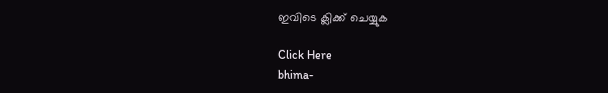ഇവിടെ ക്ലിക്ക് ചെയ്യുക

Click Here
bhima-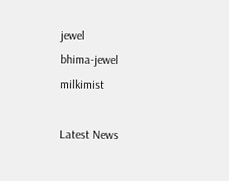jewel
bhima-jewel
milkimist

Latest News